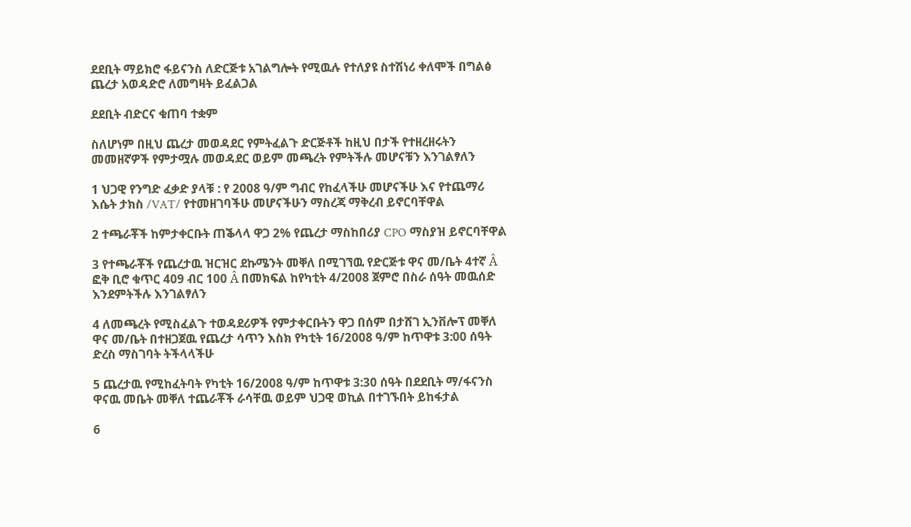ደደቢት ማይክሮ ፋይናንስ ለድርጅቱ አገልግሎት የሚዉሉ የተለያዩ ስተሽነሪ ቀለሞች በግልፅ ጨረታ አወዳድሮ ለመግዛት ይፈልጋል

ደደቢት ብድርና ቁጠባ ተቋም

ስለሆነም በዚህ ጨረታ መወዳደር የምትፈልጉ ድርጅቶች ከዚህ በታች የተዘረዘሩትን መመዘኛዎች የምታሟሉ መወዳደር ወይም መጫረት የምትችሉ መሆናቹን እንገልፃለን

1 ህጋዊ የንግድ ፈቃድ ያላቹ : የ 2008 ዓ/ም ግብር የከፈላችሁ መሆናችሁ እና የተጨማሪ እሴት ታክስ /VAT/ የተመዘገባችሁ መሆናችሁን ማስረጃ ማቅረብ ይኖርባቸዋል

2 ተጫራቾች ከምታቀርቡት ጠቕላላ ዋጋ 2% የጨረታ ማስከበሪያ CPO ማስያዝ ይኖርባቸዋል

3 የተጫራቾች የጨረታዉ ዝርዝር ደኩሜንት መቐለ በሚገኘዉ የድርጅቱ ዋና መ/ቤት 4ተኛ Â ፎቅ ቢሮ ቁጥር 409 ብር 100 Â በመክፍል ከየካቲት 4/2008 ጀምሮ በስራ ሰዓት መዉሰድ እንደምትችሉ እንገልፃለን

4 ለመጫረት የሚስፈልጉ ተወዳደሪዎች የምታቀርቡትን ዋጋ በሰም በታሸገ ኢንቨሎፕ መቐለ ዋና መ/ቤት በተዘጋጀዉ የጨረታ ሳጥን እስክ የካቲት 16/2008 ዓ/ም ከጥዋቱ 3:00 ሰዓት ድረስ ማስገባት ትችላላችሁ

5 ጨረታዉ የሚከፈትባት የካቲት 16/2008 ዓ/ም ከጥዋቱ 3:30 ሰዓት በደደቢት ማ/ፋናንስ ዋናዉ መቤት መቐለ ተጨራቾች ራሳቸዉ ወይም ህጋዊ ወኪል በተገኙበት ይከፋታል

6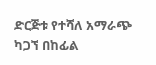ድርጅቱ የተሻለ አማራጭ ካጋኘ በከፊል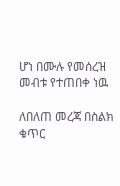ሆነ በሙሉ የመሰረዝ መብቱ የተጠበቀ ነዉ

ለበለጠ መረጃ በስልክ ቁጥር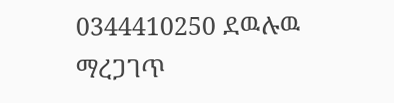0344410250 ደዉሉዉ ማረጋገጥ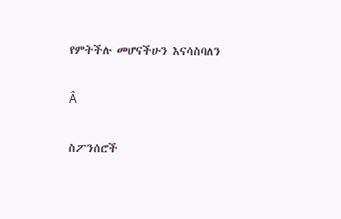የምትችሉ መሆናችሁን እናሳስባለን

Â

ስፖንሰሮች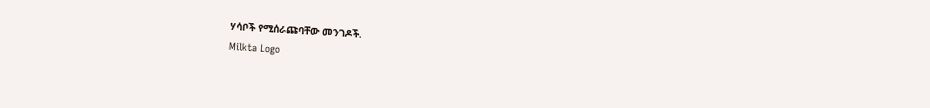ሃሳቦች የሚሰራጩባቸው መንገዶች.
Milkta Logo